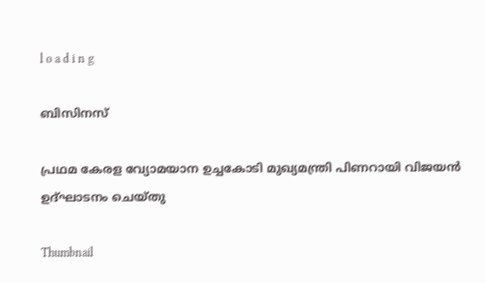l o a d i n g

ബിസിനസ്

പ്രഥമ കേരള വ്യോമയാന ഉച്ചകോടി മുഖ്യമന്ത്രി പിണറായി വിജയന്‍ ഉദ്ഘാടനം ചെയ്തു

Thumbnail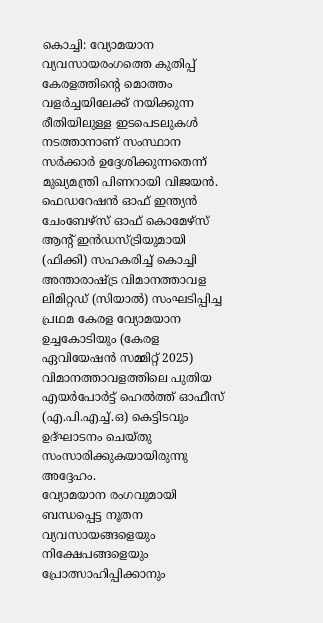കൊച്ചി: വ്യോമയാന വ്യവസായരംഗത്തെ കുതിപ്പ് കേരളത്തിന്റെ മൊത്തം വളര്‍ച്ചയിലേക്ക് നയിക്കുന്ന രീതിയിലുള്ള ഇടപെടലുകള്‍ നടത്താനാണ് സംസ്ഥാന സര്‍ക്കാര്‍ ഉദ്ദേശിക്കുന്നതെന്ന് മുഖ്യമന്ത്രി പിണറായി വിജയന്‍. ഫെഡറേഷന്‍ ഓഫ് ഇന്ത്യന്‍ ചേംബേഴ്‌സ് ഓഫ് കൊമേഴ്സ് ആന്റ് ഇന്‍ഡസ്ട്രിയുമായി (ഫിക്കി) സഹകരിച്ച് കൊച്ചി അന്താരാഷ്ട്ര വിമാനത്താവള ലിമിറ്റഡ് (സിയാല്‍) സംഘടിപ്പിച്ച പ്രഥമ കേരള വ്യോമയാന ഉച്ചകോടിയും (കേരള ഏവിയേഷന്‍ സമ്മിറ്റ് 2025) വിമാനത്താവളത്തിലെ പുതിയ എയര്‍പോര്‍ട്ട് ഹെല്‍ത്ത് ഓഫീസ് (എ.പി.എച്ച്.ഒ) കെട്ടിടവും ഉദ്ഘാടനം ചെയ്തു സംസാരിക്കുകയായിരുന്നു അദ്ദേഹം.
വ്യോമയാന രംഗവുമായി ബന്ധപ്പെട്ട നൂതന വ്യവസായങ്ങളെയും നിക്ഷേപങ്ങളെയും പ്രോത്സാഹിപ്പിക്കാനും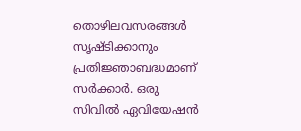തൊഴിലവസരങ്ങള്‍ സൃഷ്ടിക്കാനും പ്രതിജ്ഞാബദ്ധമാണ് സര്‍ക്കാര്‍. ഒരു സിവില്‍ ഏവിയേഷന്‍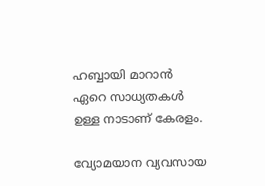ഹബ്ബായി മാറാന്‍ ഏറെ സാധ്യതകള്‍ ഉള്ള നാടാണ് കേരളം.

വ്യോമയാന വ്യവസായ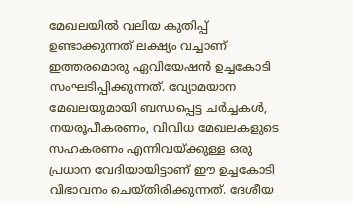മേഖലയില്‍ വലിയ കുതിപ്പ് ഉണ്ടാക്കുന്നത് ലക്ഷ്യം വച്ചാണ് ഇത്തരമൊരു ഏവിയേഷന്‍ ഉച്ചകോടി സംഘടിപ്പിക്കുന്നത്. വ്യോമയാന മേഖലയുമായി ബന്ധപ്പെട്ട ചര്‍ച്ചകള്‍, നയരൂപീകരണം, വിവിധ മേഖലകളുടെ സഹകരണം എന്നിവയ്ക്കുള്ള ഒരു പ്രധാന വേദിയായിട്ടാണ് ഈ ഉച്ചകോടി വിഭാവനം ചെയ്തിരിക്കുന്നത്. ദേശീയ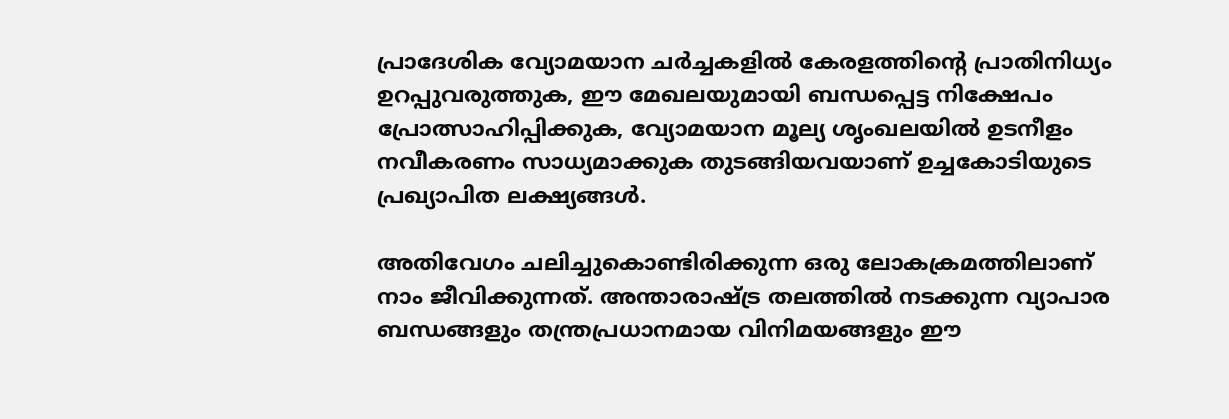പ്രാദേശിക വ്യോമയാന ചര്‍ച്ചകളില്‍ കേരളത്തിന്റെ പ്രാതിനിധ്യം ഉറപ്പുവരുത്തുക, ഈ മേഖലയുമായി ബന്ധപ്പെട്ട നിക്ഷേപം പ്രോത്സാഹിപ്പിക്കുക, വ്യോമയാന മൂല്യ ശൃംഖലയില്‍ ഉടനീളം നവീകരണം സാധ്യമാക്കുക തുടങ്ങിയവയാണ് ഉച്ചകോടിയുടെ പ്രഖ്യാപിത ലക്ഷ്യങ്ങള്‍.

അതിവേഗം ചലിച്ചുകൊണ്ടിരിക്കുന്ന ഒരു ലോകക്രമത്തിലാണ് നാം ജീവിക്കുന്നത്. അന്താരാഷ്ട്ര തലത്തില്‍ നടക്കുന്ന വ്യാപാര ബന്ധങ്ങളും തന്ത്രപ്രധാനമായ വിനിമയങ്ങളും ഈ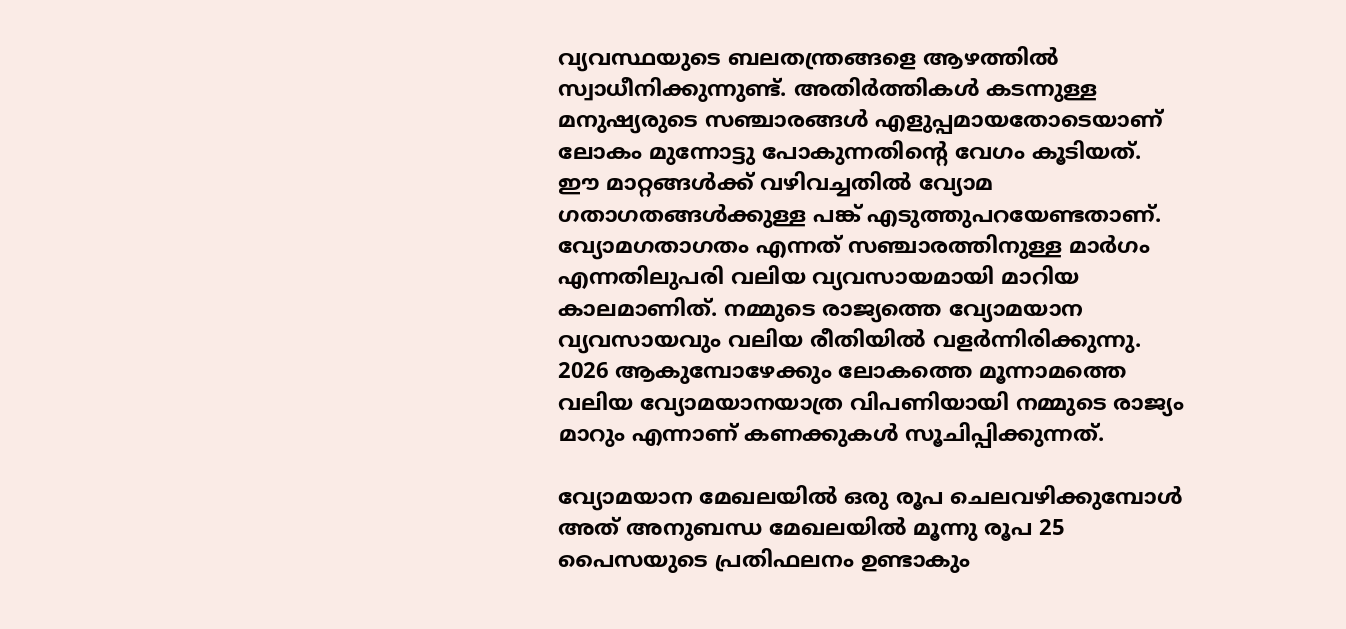വ്യവസ്ഥയുടെ ബലതന്ത്രങ്ങളെ ആഴത്തില്‍ സ്വാധീനിക്കുന്നുണ്ട്. അതിര്‍ത്തികള്‍ കടന്നുള്ള മനുഷ്യരുടെ സഞ്ചാരങ്ങള്‍ എളുപ്പമായതോടെയാണ് ലോകം മുന്നോട്ടു പോകുന്നതിന്റെ വേഗം കൂടിയത്. ഈ മാറ്റങ്ങള്‍ക്ക് വഴിവച്ചതില്‍ വ്യോമ ഗതാഗതങ്ങള്‍ക്കുള്ള പങ്ക് എടുത്തുപറയേണ്ടതാണ്. വ്യോമഗതാഗതം എന്നത് സഞ്ചാരത്തിനുള്ള മാര്‍ഗം എന്നതിലുപരി വലിയ വ്യവസായമായി മാറിയ കാലമാണിത്. നമ്മുടെ രാജ്യത്തെ വ്യോമയാന വ്യവസായവും വലിയ രീതിയില്‍ വളര്‍ന്നിരിക്കുന്നു. 2026 ആകുമ്പോഴേക്കും ലോകത്തെ മൂന്നാമത്തെ വലിയ വ്യോമയാനയാത്ര വിപണിയായി നമ്മുടെ രാജ്യം മാറും എന്നാണ് കണക്കുകള്‍ സൂചിപ്പിക്കുന്നത്.

വ്യോമയാന മേഖലയില്‍ ഒരു രൂപ ചെലവഴിക്കുമ്പോള്‍ അത് അനുബന്ധ മേഖലയില്‍ മൂന്നു രൂപ 25 പൈസയുടെ പ്രതിഫലനം ഉണ്ടാകും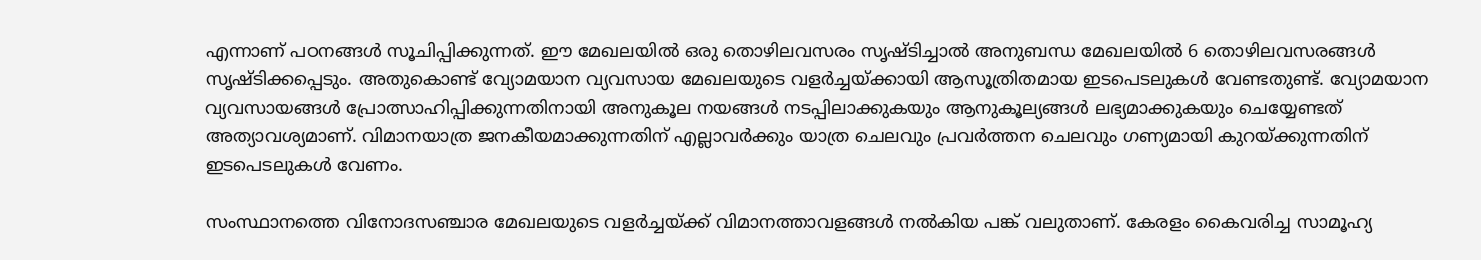എന്നാണ് പഠനങ്ങള്‍ സൂചിപ്പിക്കുന്നത്. ഈ മേഖലയില്‍ ഒരു തൊഴിലവസരം സൃഷ്ടിച്ചാല്‍ അനുബന്ധ മേഖലയില്‍ 6 തൊഴിലവസരങ്ങള്‍ സൃഷ്ടിക്കപ്പെടും. അതുകൊണ്ട് വ്യോമയാന വ്യവസായ മേഖലയുടെ വളര്‍ച്ചയ്ക്കായി ആസൂത്രിതമായ ഇടപെടലുകള്‍ വേണ്ടതുണ്ട്. വ്യോമയാന വ്യവസായങ്ങള്‍ പ്രോത്സാഹിപ്പിക്കുന്നതിനായി അനുകൂല നയങ്ങള്‍ നടപ്പിലാക്കുകയും ആനുകൂല്യങ്ങള്‍ ലഭ്യമാക്കുകയും ചെയ്യേണ്ടത് അത്യാവശ്യമാണ്. വിമാനയാത്ര ജനകീയമാക്കുന്നതിന് എല്ലാവര്‍ക്കും യാത്ര ചെലവും പ്രവര്‍ത്തന ചെലവും ഗണ്യമായി കുറയ്ക്കുന്നതിന് ഇടപെടലുകള്‍ വേണം.

സംസ്ഥാനത്തെ വിനോദസഞ്ചാര മേഖലയുടെ വളര്‍ച്ചയ്ക്ക് വിമാനത്താവളങ്ങള്‍ നല്‍കിയ പങ്ക് വലുതാണ്. കേരളം കൈവരിച്ച സാമൂഹ്യ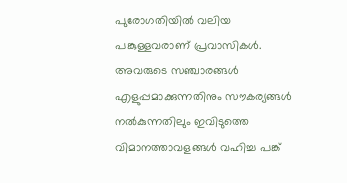പുരോഗതിയില്‍ വലിയ പങ്കുള്ളവരാണ് പ്രവാസികള്‍. അവരുടെ സഞ്ചാരങ്ങള്‍ എളുപ്പമാക്കുന്നതിനും സൗകര്യങ്ങള്‍ നല്‍കുന്നതിലും ഇവിടുത്തെ വിമാനത്താവളങ്ങള്‍ വഹിച്ച പങ്ക്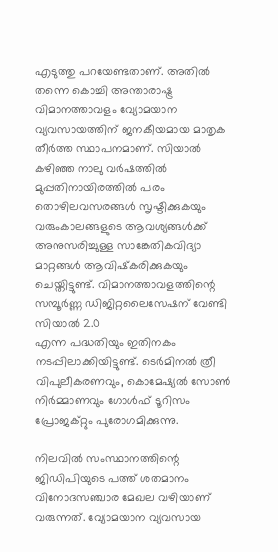എടുത്തു പറയേണ്ടതാണ്. അതില്‍ തന്നെ കൊച്ചി അന്താരാഷ്ട്ര വിമാനത്താവളം വ്യോമയാന വ്യവസായത്തിന് ജനകീയമായ മാതൃക തീര്‍ത്ത സ്ഥാപനമാണ്. സിയാല്‍ കഴിഞ്ഞ നാലു വര്‍ഷത്തില്‍ മുപ്പതിനായിരത്തില്‍ പരം തൊഴിലവസരങ്ങള്‍ സൃഷ്ടിക്കുകയും വരുംകാലങ്ങളുടെ ആവശ്യങ്ങള്‍ക്ക് അനുസരിച്ചുള്ള സാങ്കേതികവിദ്യാ മാറ്റങ്ങള്‍ ആവിഷ്‌കരിക്കുകയും ചെയ്തിട്ടുണ്ട്. വിമാനത്താവളത്തിന്റെ സമ്പൂര്‍ണ്ണ ഡിജിറ്റലൈസേഷന് വേണ്ടി സിയാല്‍ 2.0
എന്ന പദ്ധതിയും ഇതിനകം നടപ്പിലാക്കിയിട്ടുണ്ട്. ടെര്‍മിനല്‍ ത്രീ വിപുലീകരണവും, കൊമേഷ്യല്‍ സോണ്‍ നിര്‍മ്മാണവും ഗോള്‍ഫ് ടൂറിസം പ്രോജക്റ്റും പുരോഗമിക്കുന്നു.

നിലവില്‍ സംസ്ഥാനത്തിന്റെ ജിഡിപിയുടെ പത്ത് ശതമാനം വിനോദസഞ്ചാര മേഖല വഴിയാണ് വരുന്നത്. വ്യോമയാന വ്യവസായ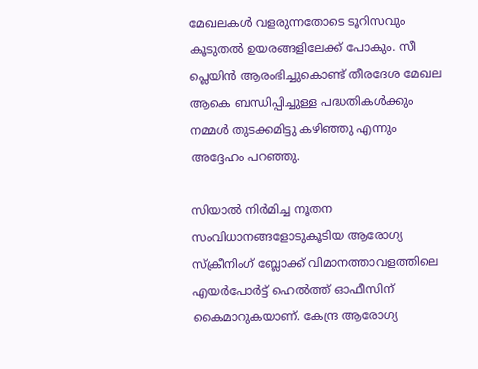മേഖലകള്‍ വളരുന്നതോടെ ടൂറിസവും കൂടുതല്‍ ഉയരങ്ങളിലേക്ക് പോകും. സീ പ്ലെയിന്‍ ആരംഭിച്ചുകൊണ്ട് തീരദേശ മേഖല ആകെ ബന്ധിപ്പിച്ചുള്ള പദ്ധതികള്‍ക്കും നമ്മള്‍ തുടക്കമിട്ടു കഴിഞ്ഞു എന്നും അദ്ദേഹം പറഞ്ഞു.

സിയാല്‍ നിര്‍മിച്ച നൂതന സംവിധാനങ്ങളോടുകൂടിയ ആരോഗ്യ സ്‌ക്രീനിംഗ് ബ്ലോക്ക് വിമാനത്താവളത്തിലെ എയര്‍പോര്‍ട്ട് ഹെല്‍ത്ത് ഓഫീസിന് കൈമാറുകയാണ്. കേന്ദ്ര ആരോഗ്യ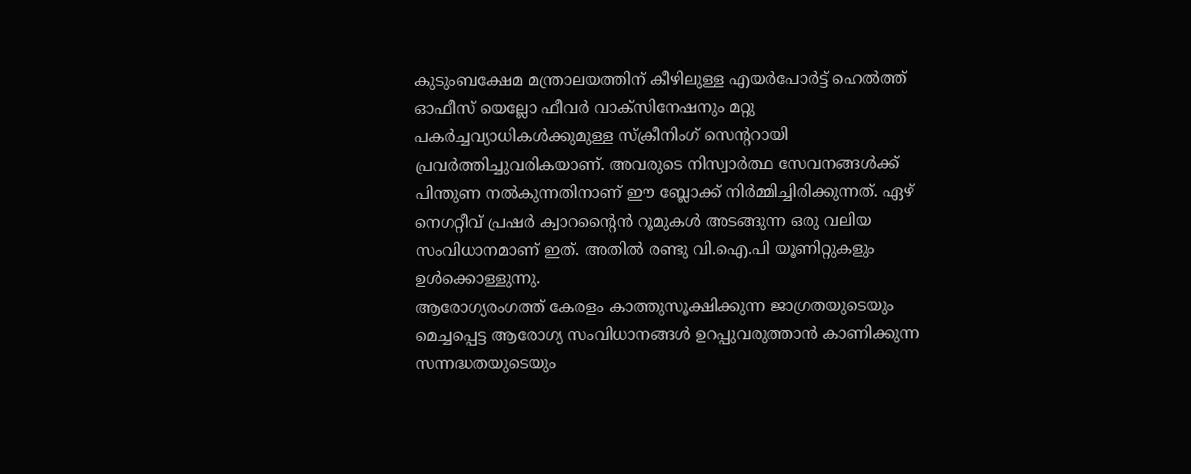കുടുംബക്ഷേമ മന്ത്രാലയത്തിന് കീഴിലുള്ള എയര്‍പോര്‍ട്ട് ഹെല്‍ത്ത് ഓഫീസ് യെല്ലോ ഫീവര്‍ വാക്‌സിനേഷനും മറ്റു പകര്‍ച്ചവ്യാധികള്‍ക്കുമുള്ള സ്‌ക്രീനിംഗ് സെന്ററായി പ്രവര്‍ത്തിച്ചുവരികയാണ്. അവരുടെ നിസ്വാര്‍ത്ഥ സേവനങ്ങള്‍ക്ക് പിന്തുണ നല്‍കുന്നതിനാണ് ഈ ബ്ലോക്ക് നിര്‍മ്മിച്ചിരിക്കുന്നത്. ഏഴ് നെഗറ്റീവ് പ്രഷര്‍ ക്വാറന്റൈന്‍ റൂമുകള്‍ അടങ്ങുന്ന ഒരു വലിയ സംവിധാനമാണ് ഇത്. അതില്‍ രണ്ടു വി.ഐ.പി യൂണിറ്റുകളും ഉള്‍ക്കൊള്ളുന്നു.
ആരോഗ്യരംഗത്ത് കേരളം കാത്തുസൂക്ഷിക്കുന്ന ജാഗ്രതയുടെയും മെച്ചപ്പെട്ട ആരോഗ്യ സംവിധാനങ്ങള്‍ ഉറപ്പുവരുത്താന്‍ കാണിക്കുന്ന സന്നദ്ധതയുടെയും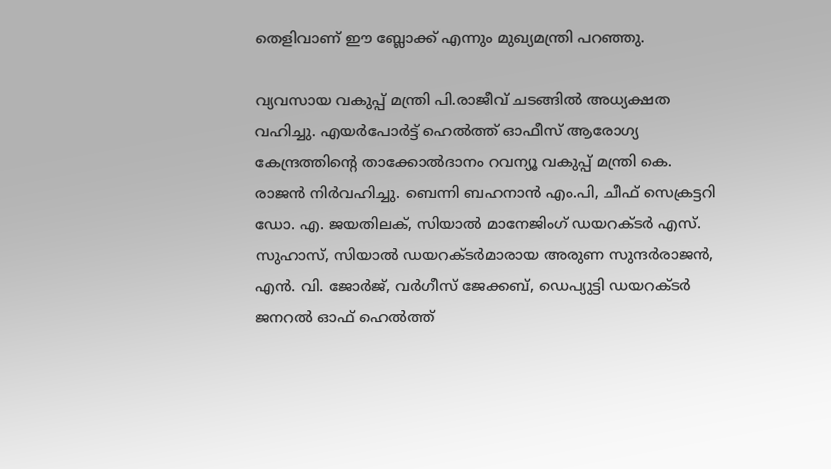തെളിവാണ് ഈ ബ്ലോക്ക് എന്നും മുഖ്യമന്ത്രി പറഞ്ഞു.

വ്യവസായ വകുപ്പ് മന്ത്രി പി.രാജീവ് ചടങ്ങില്‍ അധ്യക്ഷത വഹിച്ചു. എയര്‍പോര്‍ട്ട് ഹെല്‍ത്ത് ഓഫീസ് ആരോഗ്യ കേന്ദ്രത്തിന്റെ താക്കോല്‍ദാനം റവന്യൂ വകുപ്പ് മന്ത്രി കെ. രാജന്‍ നിര്‍വഹിച്ചു. ബെന്നി ബഹനാന്‍ എം.പി, ചീഫ് സെക്രട്ടറി ഡോ. എ. ജയതിലക്, സിയാല്‍ മാനേജിംഗ് ഡയറക്ടര്‍ എസ്. സുഹാസ്, സിയാല്‍ ഡയറക്ടര്‍മാരായ അരുണ സുന്ദര്‍രാജന്‍, എന്‍. വി. ജോര്‍ജ്, വര്‍ഗീസ് ജേക്കബ്, ഡെപ്യുട്ടി ഡയറക്ടര്‍ ജനറല്‍ ഓഫ് ഹെല്‍ത്ത്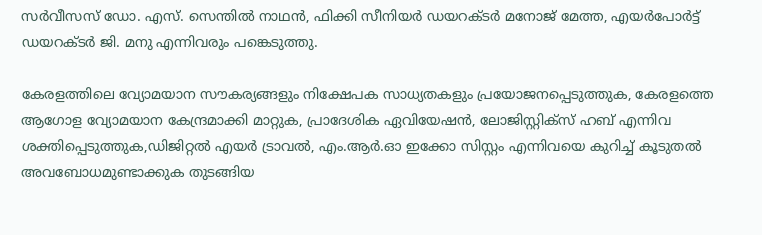സര്‍വീസസ് ഡോ. എസ്. സെന്തില്‍ നാഥന്‍, ഫിക്കി സീനിയര്‍ ഡയറക്ടര്‍ മനോജ് മേത്ത, എയര്‍പോര്‍ട്ട് ഡയറക്ടര്‍ ജി. മനു എന്നിവരും പങ്കെടുത്തു.

കേരളത്തിലെ വ്യോമയാന സൗകര്യങ്ങളും നിക്ഷേപക സാധ്യതകളും പ്രയോജനപ്പെടുത്തുക, കേരളത്തെ ആഗോള വ്യോമയാന കേന്ദ്രമാക്കി മാറ്റുക, പ്രാദേശിക ഏവിയേഷന്‍, ലോജിസ്റ്റിക്‌സ് ഹബ് എന്നിവ ശക്തിപ്പെടുത്തുക,ഡിജിറ്റല്‍ എയര്‍ ട്രാവല്‍, എം.ആര്‍.ഓ ഇക്കോ സിസ്റ്റം എന്നിവയെ കുറിച്ച് കൂടുതല്‍ അവബോധമുണ്ടാക്കുക തുടങ്ങിയ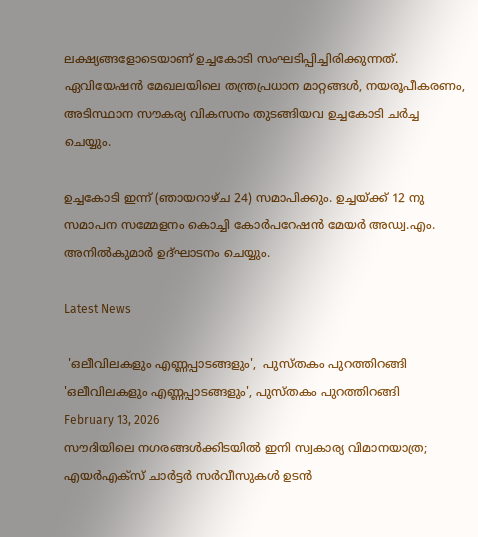ലക്ഷ്യങ്ങളോടെയാണ് ഉച്ചകോടി സംഘടിപ്പിച്ചിരിക്കുന്നത്. ഏവിയേഷന്‍ മേഖലയിലെ തന്ത്രപ്രധാന മാറ്റങ്ങള്‍, നയരൂപീകരണം, അടിസ്ഥാന സൗകര്യ വികസനം തുടങ്ങിയവ ഉച്ചകോടി ചര്‍ച്ച ചെയ്യും.

ഉച്ചകോടി ഇന്ന് (ഞായറാഴ്ച 24) സമാപിക്കും. ഉച്ചയ്ക്ക് 12 നു സമാപന സമ്മേളനം കൊച്ചി കോര്‍പറേഷന്‍ മേയര്‍ അഡ്വ.എം. അനില്‍കുമാര്‍ ഉദ്ഘാടനം ചെയ്യും.

Latest News

 'ഒലീവിലകളും എണ്ണപ്പാടങ്ങളും',  പുസ്തകം പുറത്തിറങ്ങി
'ഒലീവിലകളും എണ്ണപ്പാടങ്ങളും', പുസ്തകം പുറത്തിറങ്ങി
February 13, 2026
സൗദിയിലെ നഗരങ്ങള്‍ക്കിടയില്‍ ഇനി സ്വകാര്യ വിമാനയാത്ര; എയര്‍എക്സ് ചാര്‍ട്ടര്‍ സര്‍വീസുകള്‍ ഉടന്‍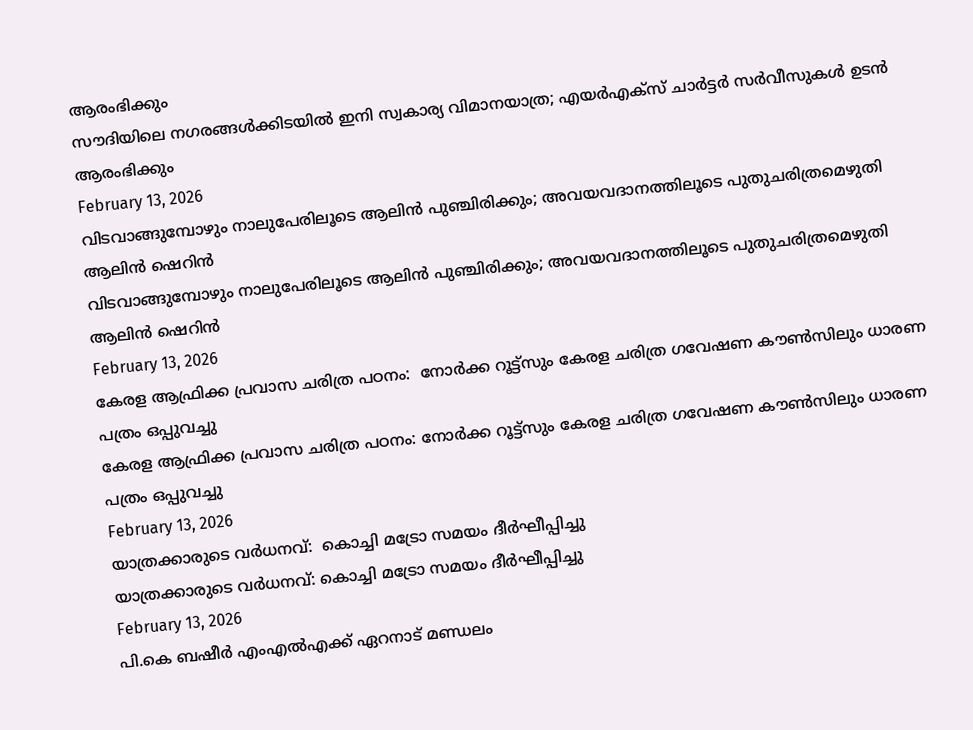ആരംഭിക്കും
സൗദിയിലെ നഗരങ്ങള്‍ക്കിടയില്‍ ഇനി സ്വകാര്യ വിമാനയാത്ര; എയര്‍എക്സ് ചാര്‍ട്ടര്‍ സര്‍വീസുകള്‍ ഉടന്‍ ആരംഭിക്കും
February 13, 2026
വിടവാങ്ങുമ്പോഴും നാലുപേരിലൂടെ ആലിന്‍ പുഞ്ചിരിക്കും; അവയവദാനത്തിലൂടെ പുതുചരിത്രമെഴുതി ആലിന്‍ ഷെറിന്‍
വിടവാങ്ങുമ്പോഴും നാലുപേരിലൂടെ ആലിന്‍ പുഞ്ചിരിക്കും; അവയവദാനത്തിലൂടെ പുതുചരിത്രമെഴുതി ആലിന്‍ ഷെറിന്‍
February 13, 2026
കേരള ആഫ്രിക്ക പ്രവാസ ചരിത്ര പഠനം:  നോര്‍ക്ക റൂട്ട്‌സും കേരള ചരിത്ര ഗവേഷണ കൗണ്‍സിലും ധാരണ പത്രം ഒപ്പുവച്ചു
കേരള ആഫ്രിക്ക പ്രവാസ ചരിത്ര പഠനം: നോര്‍ക്ക റൂട്ട്‌സും കേരള ചരിത്ര ഗവേഷണ കൗണ്‍സിലും ധാരണ പത്രം ഒപ്പുവച്ചു
February 13, 2026
യാത്രക്കാരുടെ വര്‍ധനവ്:  കൊച്ചി മട്രോ സമയം ദീര്‍ഘീപ്പിച്ചു
യാത്രക്കാരുടെ വര്‍ധനവ്: കൊച്ചി മട്രോ സമയം ദീര്‍ഘീപ്പിച്ചു
February 13, 2026
പി.കെ ബഷീര്‍ എംഎല്‍എക്ക് ഏറനാട് മണ്ഡലം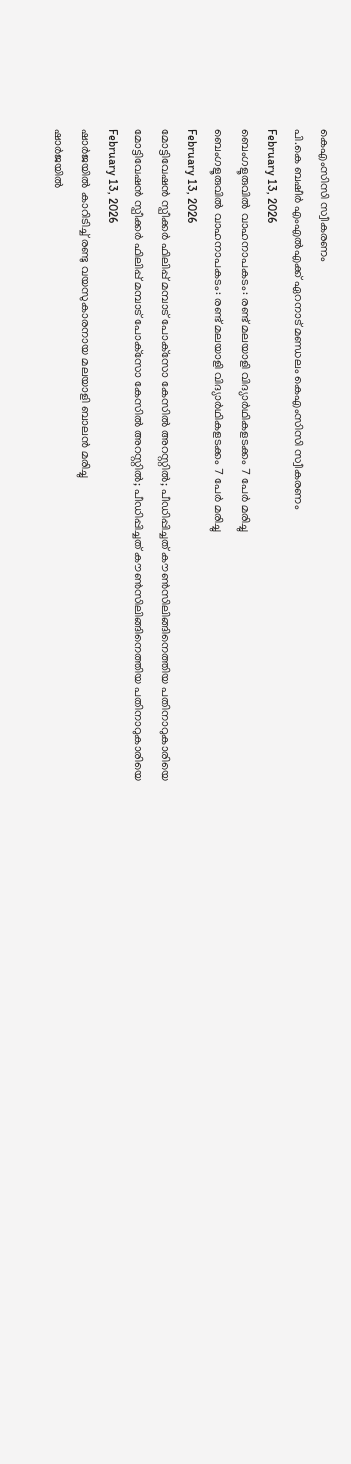കെഎംസിസി സ്വീകരണം
പി.കെ ബഷീര്‍ എംഎല്‍എക്ക് ഏറനാട് മണ്ഡലം കെഎംസിസി സ്വീകരണം
February 13, 2026
ബെംഗളൂരുവില്‍ വാഹനാപകടം: രണ്ട് മലയാളി വിദ്യാര്‍ഥികളടക്കം 7 പേര്‍ മരിച്ചു
ബെംഗളൂരുവില്‍ വാഹനാപകടം: രണ്ട് മലയാളി വിദ്യാര്‍ഥികളടക്കം 7 പേര്‍ മരിച്ചു
February 13, 2026
മോട്ടിവേഷന്‍ സ്പീക്കര്‍ ഫിലിപ്പ് മമ്പാട് പോക്‌സോ കേസില്‍ അറസ്റ്റില്‍; പീഡിപ്പിച്ചത് കൗണ്‍സിലിങ്ങിനെത്തിയ പതിനാറുകാരിയെ
മോട്ടിവേഷന്‍ സ്പീക്കര്‍ ഫിലിപ്പ് മമ്പാട് പോക്‌സോ കേസില്‍ അറസ്റ്റില്‍; പീഡിപ്പിച്ചത് കൗണ്‍സിലിങ്ങിനെത്തിയ പതിനാറുകാരിയെ
February 13, 2026
ഷാര്‍ജയില്‍ കാറിടിച്ച് രണ്ടു വയസുകാരനായ മലയാളി ബാലന്‍ മരിച്ചു
ഷാര്‍ജയില്‍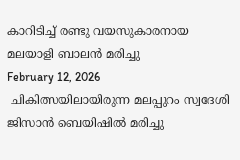കാറിടിച്ച് രണ്ടു വയസുകാരനായ മലയാളി ബാലന്‍ മരിച്ചു
February 12, 2026
 ചികിത്സയിലായിരുന്ന മലപ്പുറം സ്വദേശി ജിസാന്‍ ബെയിഷില്‍ മരിച്ചു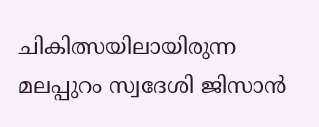ചികിത്സയിലായിരുന്ന മലപ്പുറം സ്വദേശി ജിസാന്‍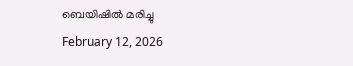ബെയിഷില്‍ മരിച്ചു
February 12, 2026